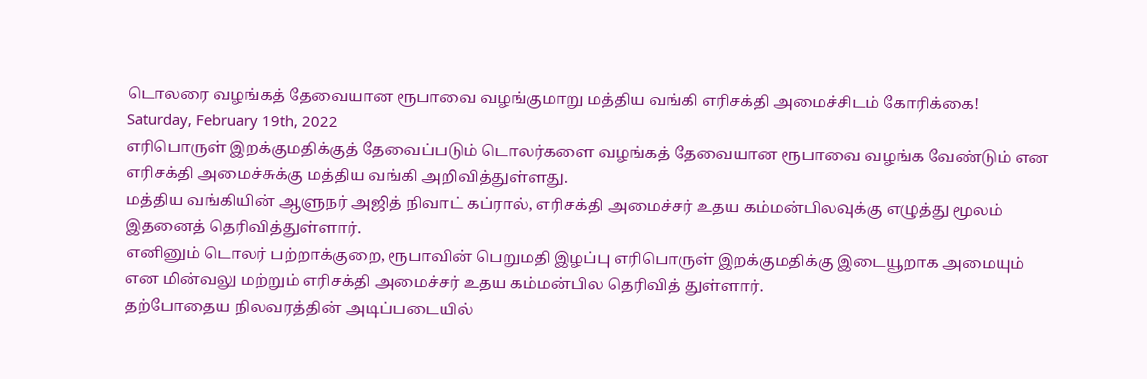டொலரை வழங்கத் தேவையான ரூபாவை வழங்குமாறு மத்திய வங்கி எரிசக்தி அமைச்சிடம் கோரிக்கை!
Saturday, February 19th, 2022
எரிபொருள் இறக்குமதிக்குத் தேவைப்படும் டொலர்களை வழங்கத் தேவையான ரூபாவை வழங்க வேண்டும் என எரிசக்தி அமைச்சுக்கு மத்திய வங்கி அறிவித்துள்ளது.
மத்திய வங்கியின் ஆளுநர் அஜித் நிவாட் கப்ரால், எரிசக்தி அமைச்சர் உதய கம்மன்பிலவுக்கு எழுத்து மூலம் இதனைத் தெரிவித்துள்ளார்.
எனினும் டொலர் பற்றாக்குறை, ரூபாவின் பெறுமதி இழப்பு எரிபொருள் இறக்குமதிக்கு இடையூறாக அமையும் என மின்வலு மற்றும் எரிசக்தி அமைச்சர் உதய கம்மன்பில தெரிவித் துள்ளார்.
தற்போதைய நிலவரத்தின் அடிப்படையில்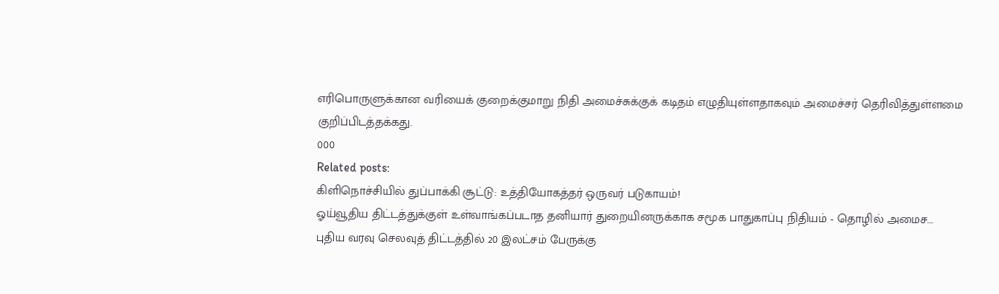எரிபொருளுக்கான வரியைக் குறைக்குமாறு நிதி அமைச்சுக்குக் கடிதம் எழுதியுள்ளதாகவும் அமைச்சர் தெரிவித்துள்ளமை குறிப்பிடத்தக்கது.
000
Related posts:
கிளிநொச்சியில் துப்பாக்கி சூட்டு: உத்தியோகத்தர் ஒருவர் படுகாயம்!
ஓய்வூதிய திட்டத்துக்குள் உள்வாங்கப்படாத தனியார் துறையினருக்காக சமூக பாதுகாப்பு நிதியம் - தொழில் அமைச...
புதிய வரவு செலவுத் திட்டத்தில் 20 இலட்சம் பேருக்கு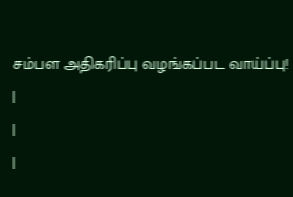சம்பள அதிகரிப்பு வழங்கப்பட வாய்ப்பு!
|
|
|